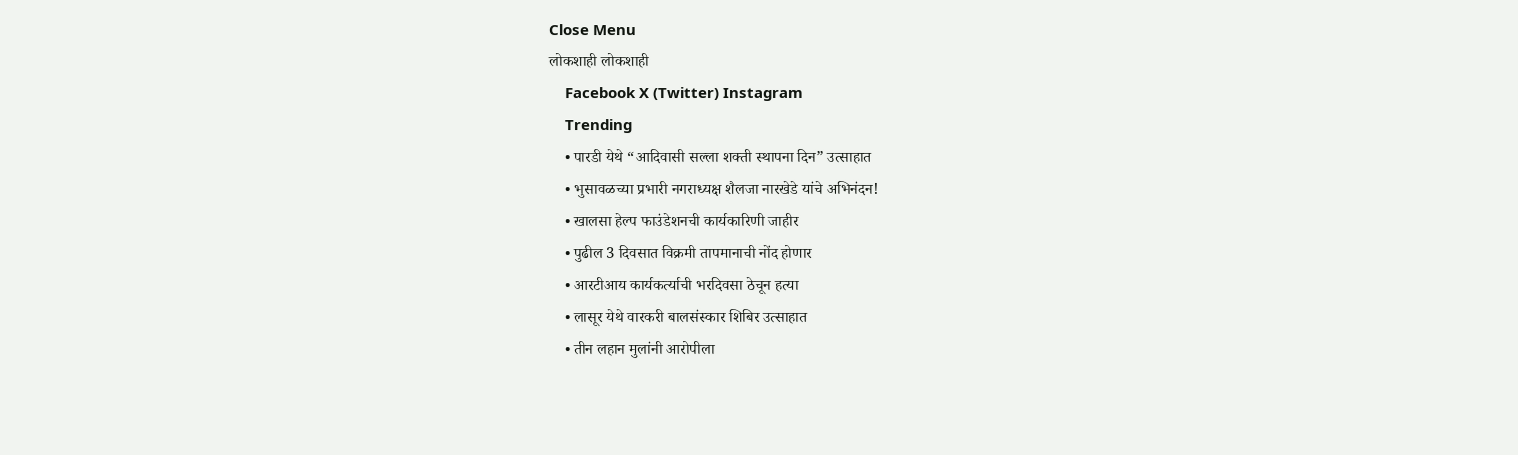Close Menu
लोकशाही लोकशाही
    Facebook X (Twitter) Instagram
    Trending
    • पारडी येथे “आदिवासी सल्ला शक्ती स्थापना दिन” उत्साहात
    • भुसावळच्या प्रभारी नगराध्यक्ष शैलजा नारखेडे यांचे अभिनंदन!
    • खालसा हेल्प फाउंडेशनची कार्यकारिणी जाहीर
    • पुढील 3 दिवसात विक्रमी तापमानाची नोंद होणार
    • आरटीआय कार्यकर्त्याची भरदिवसा ठेचून हत्या
    • लासूर येथे वारकरी बालसंस्कार शिबिर उत्साहात
    • तीन लहान मुलांनी आरोपीला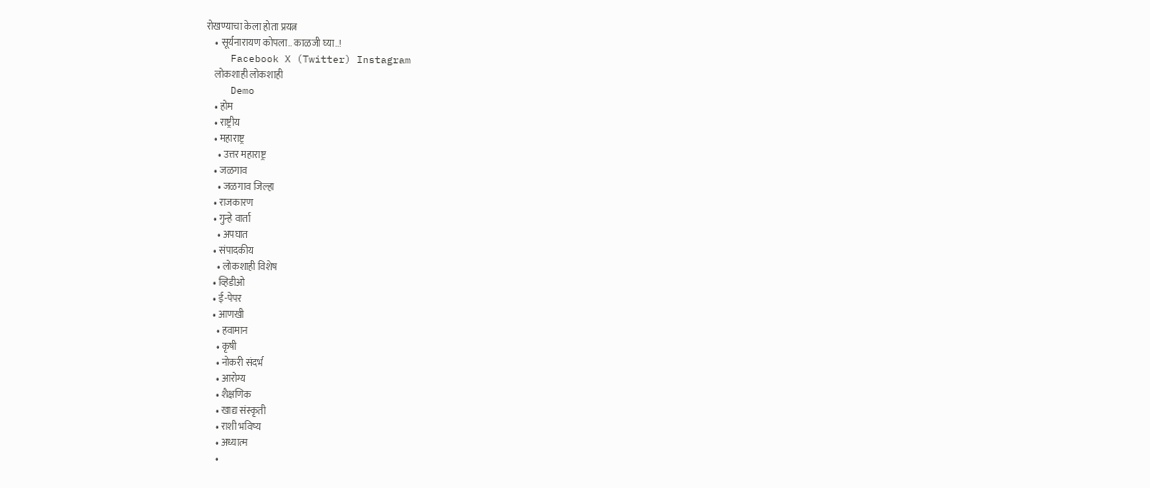रोखण्याचा केला होता प्रयत्न
    • सूर्यनारायण कोपला.. काळजी घ्या..!
    Facebook X (Twitter) Instagram
    लोकशाही लोकशाही
    Demo
    • होम
    • राष्ट्रीय
    • महाराष्ट्र
      • उत्तर महाराष्ट्र
    • जळगाव
      • जळगाव जिल्हा
    • राजकारण
    • गुन्हे वार्ता
      • अपघात
    • संपादकीय
      • लोकशाही विशेष
    • व्हिडीओ
    • ई-पेपर
    • आणखी
      • हवामान
      • कृषी
      • नोकरी संदर्भ
      • आरोग्य
      • शैक्षणिक
      • खाद्य संस्कृती
      • राशी भविष्य
      • अध्यात्म
      •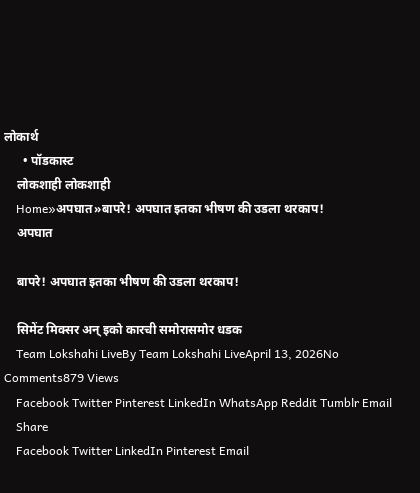लोकार्थ
      • पॉडकास्ट
    लोकशाही लोकशाही
    Home»अपघात»बापरे! अपघात इतका भीषण की उडला थरकाप!
    अपघात

    बापरे! अपघात इतका भीषण की उडला थरकाप!

    सिमेंट मिक्सर अन् इको कारची समोरासमोर धडक
    Team Lokshahi LiveBy Team Lokshahi LiveApril 13, 2026No Comments879 Views
    Facebook Twitter Pinterest LinkedIn WhatsApp Reddit Tumblr Email
    Share
    Facebook Twitter LinkedIn Pinterest Email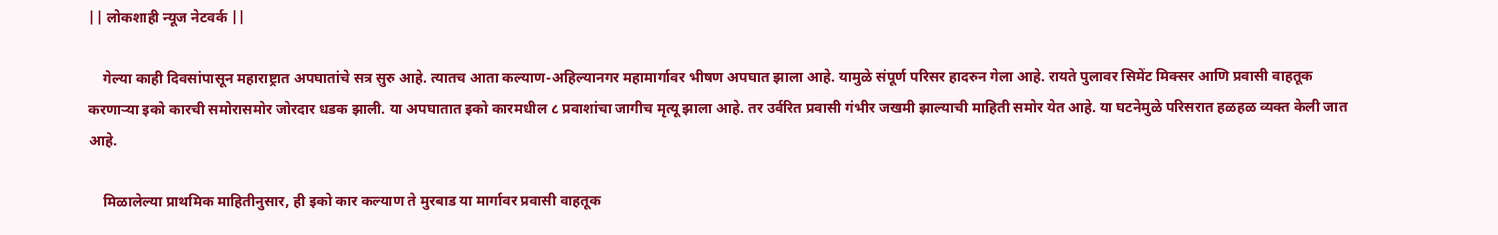|| लोकशाही न्यूज नेटवर्क ||

    गेल्या काही दिवसांपासून महाराष्ट्रात अपघातांचे सत्र सुरु आहे. त्यातच आता कल्याण-अहिल्यानगर महामार्गावर भीषण अपघात झाला आहे. यामुळे संपूर्ण परिसर हादरुन गेला आहे. रायते पुलावर सिमेंट मिक्सर आणि प्रवासी वाहतूक करणाऱ्या इको कारची समोरासमोर जोरदार धडक झाली. या अपघातात इको कारमधील ८ प्रवाशांचा जागीच मृत्यू झाला आहे. तर उर्वरित प्रवासी गंभीर जखमी झाल्याची माहिती समोर येत आहे. या घटनेमुळे परिसरात हळहळ व्यक्त केली जात आहे.

    मिळालेल्या प्राथमिक माहितीनुसार, ही इको कार कल्याण ते मुरबाड या मार्गावर प्रवासी वाहतूक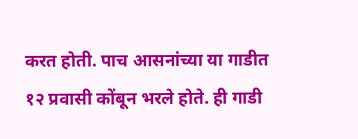करत होती. पाच आसनांच्या या गाडीत १२ प्रवासी कोंबून भरले होते. ही गाडी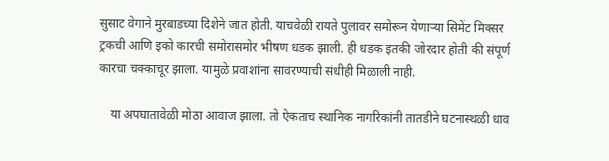सुसाट वेगाने मुरबाडच्या दिशेने जात होती. याचवेळी रायते पुलावर समोरून येणाऱ्या सिमेंट मिक्सर ट्रकची आणि इको कारची समोरासमोर भीषण धडक झाली. ही धडक इतकी जोरदार होती की संपूर्ण कारचा चक्काचूर झाला. यामुळे प्रवाशांना सावरण्याची संधीही मिळाली नाही.

    या अपघातावेळी मोठा आवाज झाला. तो ऐकताच स्थानिक नागरिकांनी तातडीने घटनास्थळी धाव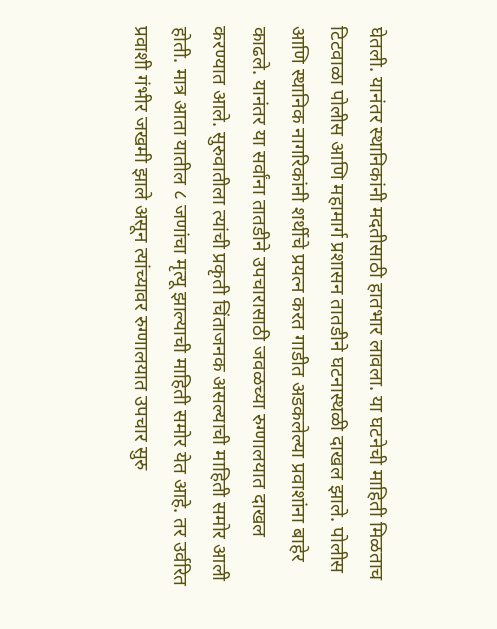घेतली. यानंतर स्थानिकांनी मदतीसाठी हातभार लावला. या घटनेची माहिती मिळताच टिटवाळा पोलीस आणि महामार्ग प्रशासन तातडीने घटनास्थळी दाखल झाले. पोलीस आणि स्थानिक नागरिकांनी शर्थीचे प्रयत्न करत गाडीत अडकलेल्या प्रवाशांना बाहेर काढले. यानंतर या सर्वांना तातडीने उपचारासाठी जवळच्या रुग्णालयात दाखल करण्यात आले. सुरुवातीला त्यांची प्रकृती चिंताजनक असल्याची माहिती समोर आली होती. मात्र आता यातील ८ जणांचा मृत्यू झाल्याची माहिती समोर येत आहे. तर उर्वरित प्रवाशी गंभीर जखमी झाले असून त्यांच्यावर रुग्णालयात उपचार सुरु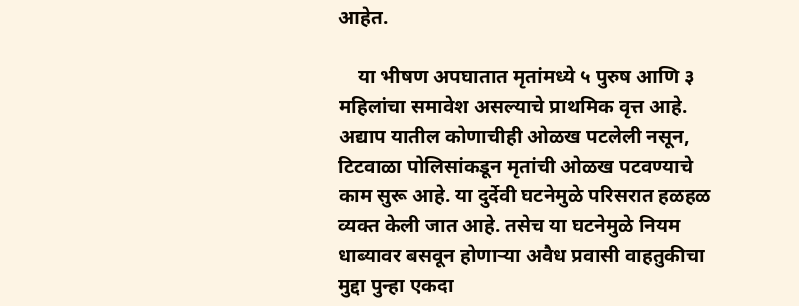आहेत.

    या भीषण अपघातात मृतांमध्ये ५ पुरुष आणि ३ महिलांचा समावेश असल्याचे प्राथमिक वृत्त आहे. अद्याप यातील कोणाचीही ओळख पटलेली नसून, टिटवाळा पोलिसांकडून मृतांची ओळख पटवण्याचे काम सुरू आहे. या दुर्देवी घटनेमुळे परिसरात हळहळ व्यक्त केली जात आहे. तसेच या घटनेमुळे नियम धाब्यावर बसवून होणाऱ्या अवैध प्रवासी वाहतुकीचा मुद्दा पुन्हा एकदा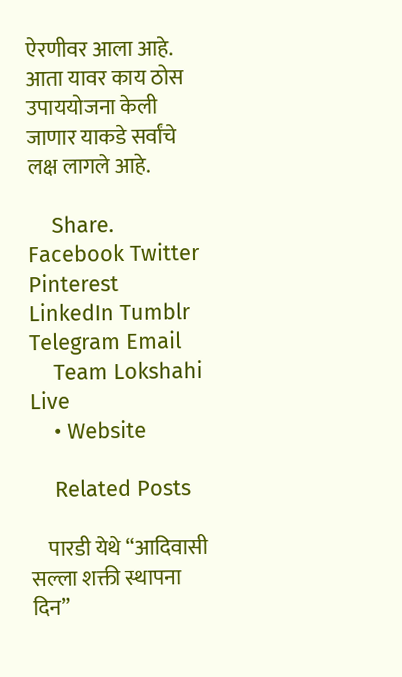ऐरणीवर आला आहे. आता यावर काय ठोस उपाययोजना केली जाणार याकडे सर्वांचे लक्ष लागले आहे.

    Share. Facebook Twitter Pinterest LinkedIn Tumblr Telegram Email
    Team Lokshahi Live
    • Website

    Related Posts

    पारडी येथे “आदिवासी सल्ला शक्ती स्थापना दिन”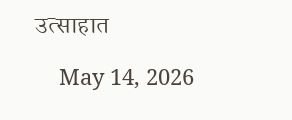उत्साहात

    May 14, 2026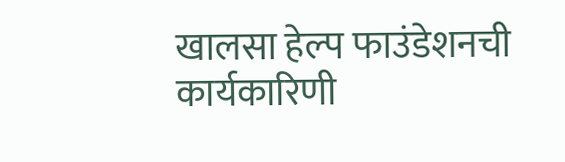खालसा हेल्प फाउंडेशनची कार्यकारिणी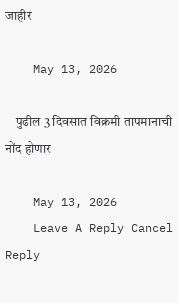जाहीर

    May 13, 2026

    पुढील 3 दिवसात विक्रमी तापमानाची नोंद होणार

    May 13, 2026
    Leave A Reply Cancel Reply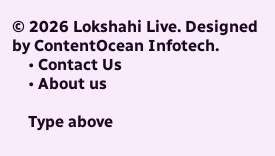© 2026 Lokshahi Live. Designed by ContentOcean Infotech.
    • Contact Us
    • About us

    Type above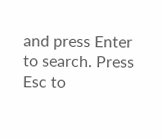and press Enter to search. Press Esc to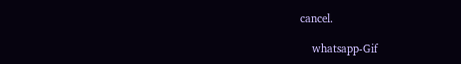cancel.

    whatsapp-Gif